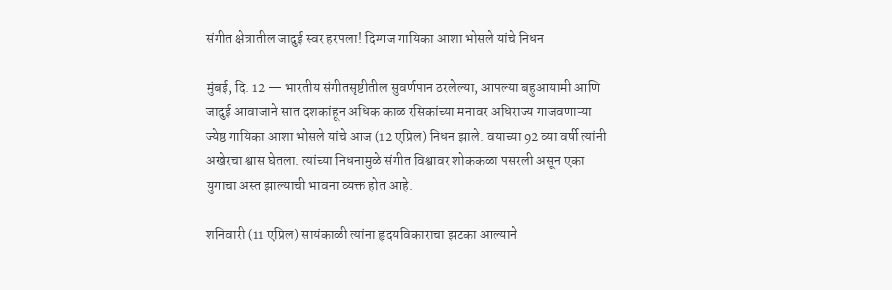संगीत क्षेत्रातील जादुई स्वर हरपला! दिग्गज गायिका आशा भोसले यांचे निधन

मुंबई, दि. 12 — भारतीय संगीतसृष्टीतील सुवर्णपान ठरलेल्या, आपल्या बहुआयामी आणि जादुई आवाजाने सात दशकांहून अधिक काळ रसिकांच्या मनावर अधिराज्य गाजवणाऱ्या ज्येष्ठ गायिका आशा भोसले यांचे आज (12 एप्रिल) निधन झाले. वयाच्या 92 व्या वर्षी त्यांनी अखेरचा श्वास घेतला. त्यांच्या निधनामुळे संगीत विश्वावर शोककळा पसरली असून एका युगाचा अस्त झाल्याची भावना व्यक्त होत आहे.

शनिवारी (11 एप्रिल) सायंकाळी त्यांना हृदयविकाराचा झटका आल्याने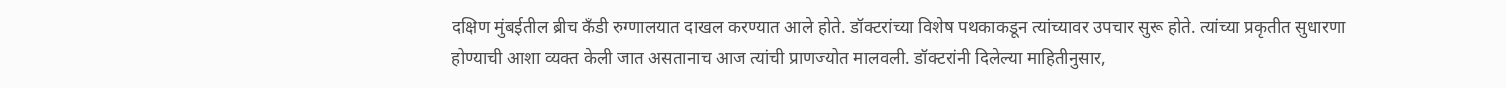दक्षिण मुंबईतील ब्रीच कँडी रुग्णालयात दाखल करण्यात आले होते. डॉक्टरांच्या विशेष पथकाकडून त्यांच्यावर उपचार सुरू होते. त्यांच्या प्रकृतीत सुधारणा होण्याची आशा व्यक्त केली जात असतानाच आज त्यांची प्राणज्योत मालवली. डॉक्टरांनी दिलेल्या माहितीनुसार,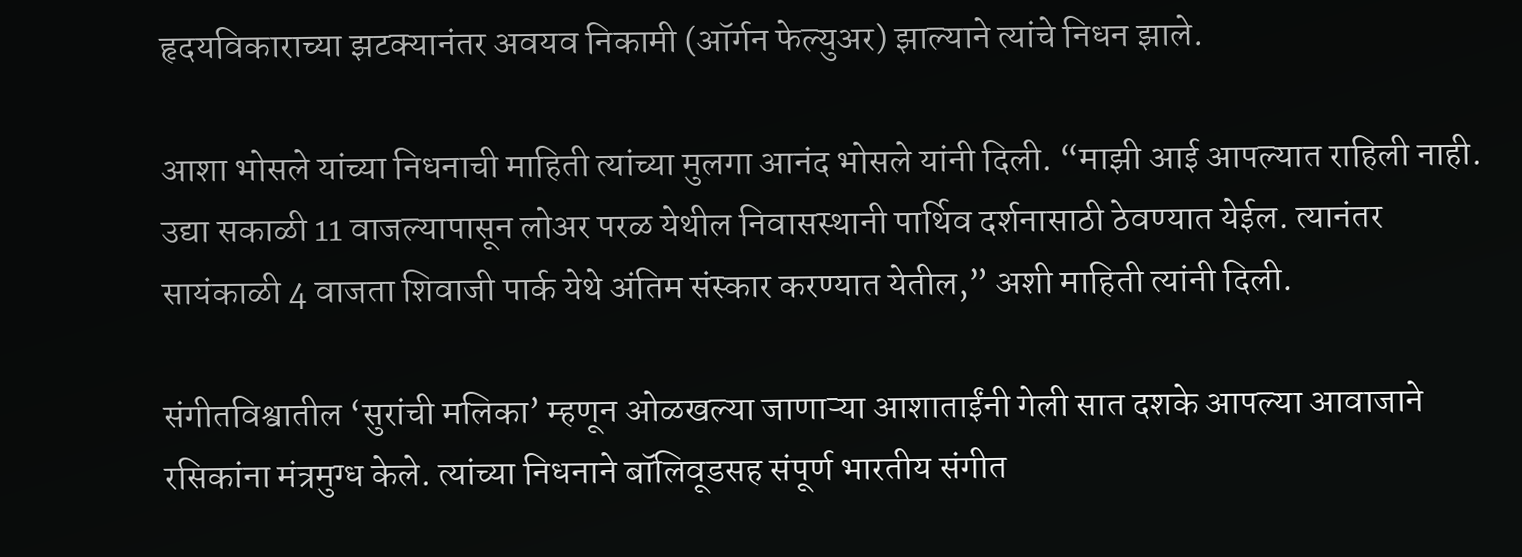हृदयविकाराच्या झटक्यानंतर अवयव निकामी (ऑर्गन फेल्युअर) झाल्याने त्यांचे निधन झाले.

आशा भोसले यांच्या निधनाची माहिती त्यांच्या मुलगा आनंद भोसले यांनी दिली. “माझी आई आपल्यात राहिली नाही. उद्या सकाळी 11 वाजल्यापासून लोअर परळ येथील निवासस्थानी पार्थिव दर्शनासाठी ठेवण्यात येईल. त्यानंतर सायंकाळी 4 वाजता शिवाजी पार्क येथे अंतिम संस्कार करण्यात येतील,” अशी माहिती त्यांनी दिली.

संगीतविश्वातील ‘सुरांची मलिका’ म्हणून ओळखल्या जाणाऱ्या आशाताईंनी गेली सात दशके आपल्या आवाजाने रसिकांना मंत्रमुग्ध केले. त्यांच्या निधनाने बॉलिवूडसह संपूर्ण भारतीय संगीत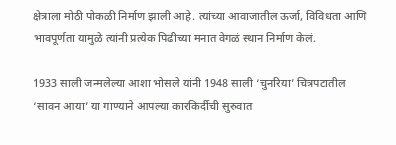क्षेत्राला मोठी पोकळी निर्माण झाली आहे. त्यांच्या आवाजातील ऊर्जा, विविधता आणि भावपूर्णता यामुळे त्यांनी प्रत्येक पिढीच्या मनात वेगळं स्थान निर्माण केलं.

1933 साली जन्मलेल्या आशा भोसले यांनी 1948 साली ‘चुनरिया’ चित्रपटातील ‘सावन आया’ या गाण्याने आपल्या कारकिर्दीची सुरुवात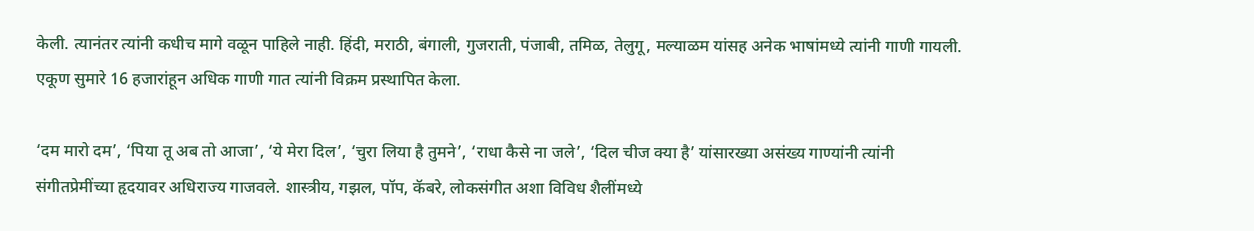केली. त्यानंतर त्यांनी कधीच मागे वळून पाहिले नाही. हिंदी, मराठी, बंगाली, गुजराती, पंजाबी, तमिळ, तेलुगू, मल्याळम यांसह अनेक भाषांमध्ये त्यांनी गाणी गायली. एकूण सुमारे 16 हजारांहून अधिक गाणी गात त्यांनी विक्रम प्रस्थापित केला.

‘दम मारो दम’, ‘पिया तू अब तो आजा’, ‘ये मेरा दिल’, ‘चुरा लिया है तुमने’, ‘राधा कैसे ना जले’, ‘दिल चीज क्या है’ यांसारख्या असंख्य गाण्यांनी त्यांनी संगीतप्रेमींच्या हृदयावर अधिराज्य गाजवले. शास्त्रीय, गझल, पॉप, कॅबरे, लोकसंगीत अशा विविध शैलींमध्ये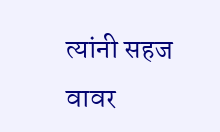त्यांनी सहज वावर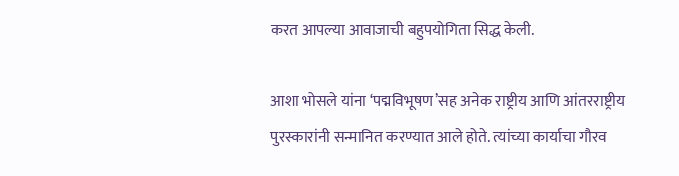करत आपल्या आवाजाची बहुपयोगिता सिद्ध केली.

आशा भोसले यांना ‘पद्मविभूषण’सह अनेक राष्ट्रीय आणि आंतरराष्ट्रीय पुरस्कारांनी सन्मानित करण्यात आले होते. त्यांच्या कार्याचा गौरव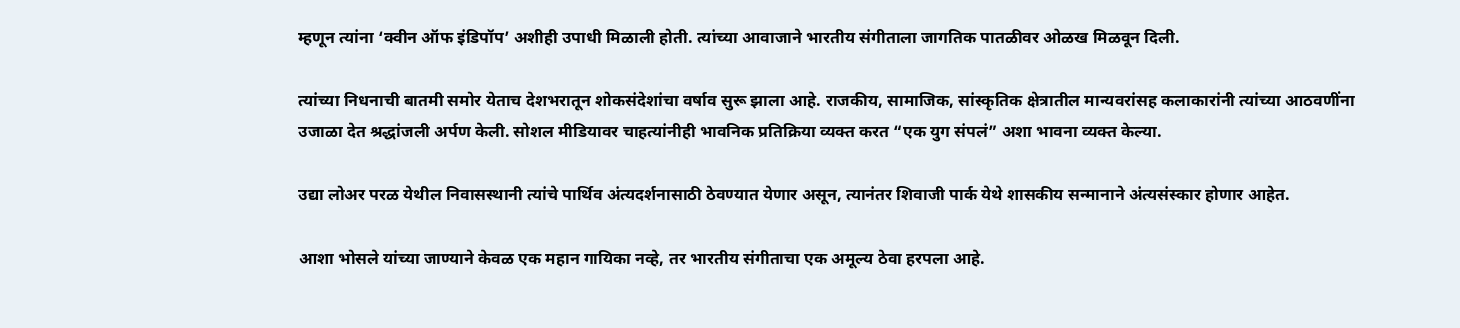म्हणून त्यांना ‘क्वीन ऑफ इंडिपॉप’ अशीही उपाधी मिळाली होती. त्यांच्या आवाजाने भारतीय संगीताला जागतिक पातळीवर ओळख मिळवून दिली.

त्यांच्या निधनाची बातमी समोर येताच देशभरातून शोकसंदेशांचा वर्षाव सुरू झाला आहे. राजकीय, सामाजिक, सांस्कृतिक क्षेत्रातील मान्यवरांसह कलाकारांनी त्यांच्या आठवणींना उजाळा देत श्रद्धांजली अर्पण केली. सोशल मीडियावर चाहत्यांनीही भावनिक प्रतिक्रिया व्यक्त करत “एक युग संपलं” अशा भावना व्यक्त केल्या.

उद्या लोअर परळ येथील निवासस्थानी त्यांचे पार्थिव अंत्यदर्शनासाठी ठेवण्यात येणार असून, त्यानंतर शिवाजी पार्क येथे शासकीय सन्मानाने अंत्यसंस्कार होणार आहेत.

आशा भोसले यांच्या जाण्याने केवळ एक महान गायिका नव्हे, तर भारतीय संगीताचा एक अमूल्य ठेवा हरपला आहे.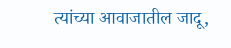त्यांच्या आवाजातील जादू,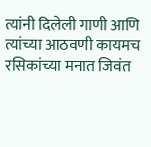त्यांनी दिलेली गाणी आणि त्यांच्या आठवणी कायमच रसिकांच्या मनात जिवंत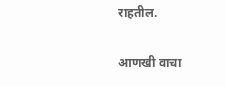राहतील.

आणखी वाचा